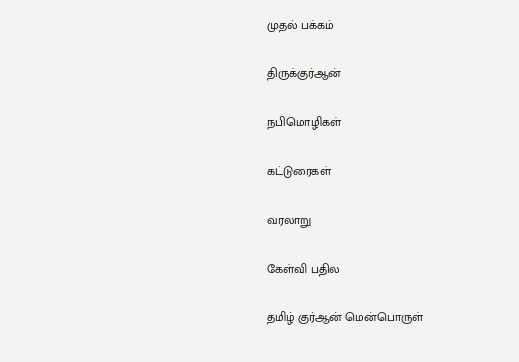முதல் பக்கம்

திருக்குர்ஆன்

நபிமொழிகள்

கட்டுரைகள்

வரலாறு

கேள்வி பதில

தமிழ் குர்ஆன் மென்பொருள்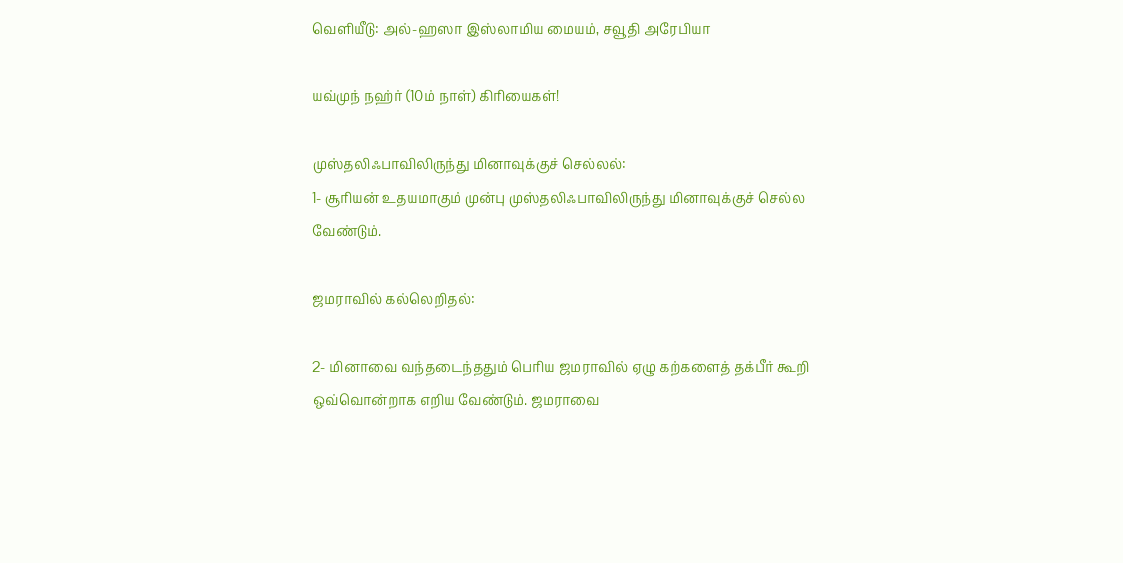வெளியீடு: அல்-ஹஸா இஸ்லாமிய மையம், சவூதி அரேபியா

யவ்முந் நஹ்ர் (10ம் நாள்) கிரியைகள்!

முஸ்தலிஃபாவிலிருந்து மினாவுக்குச் செல்லல்:
1- சூரியன் உதயமாகும் முன்பு முஸ்தலிஃபாவிலிருந்து மினாவுக்குச் செல்ல வேண்டும்.

ஜமராவில் கல்லெறிதல்:

2- மினாவை வந்தடைந்ததும் பெரிய ஜமராவில் ஏழு கற்களைத் தக்பீர் கூறி ஒவ்வொன்றாக எறிய வேண்டும். ஜமராவை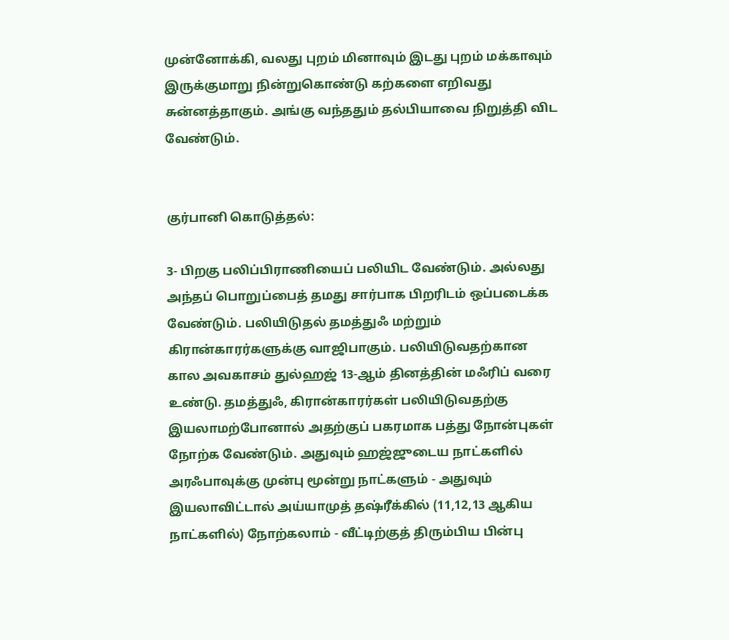முன்னோக்கி, வலது புறம் மினாவும் இடது புறம் மக்காவும் இருக்குமாறு நின்றுகொண்டு கற்களை எறிவது சுன்னத்தாகும். அங்கு வந்ததும் தல்பியாவை நிறுத்தி விட வேண்டும்.


குர்பானி கொடுத்தல்:

3- பிறகு பலிப்பிராணியைப் பலியிட வேண்டும். அல்லது அந்தப் பொறுப்பைத் தமது சார்பாக பிறரிடம் ஒப்படைக்க வேண்டும். பலியிடுதல் தமத்துஃ மற்றும் கிரான்காரர்களுக்கு வாஜிபாகும். பலியிடுவதற்கான கால அவகாசம் துல்ஹஜ் 13-ஆம் தினத்தின் மஃரிப் வரை உண்டு. தமத்துஃ, கிரான்காரர்கள் பலியிடுவதற்கு இயலாமற்போனால் அதற்குப் பகரமாக பத்து நோன்புகள் நோற்க வேண்டும். அதுவும் ஹஜ்ஜுடைய நாட்களில் அரஃபாவுக்கு முன்பு மூன்று நாட்களும் - அதுவும் இயலாவிட்டால் அய்யாமுத் தஷ்ரீக்கில் (11,12,13 ஆகிய நாட்களில்) நோற்கலாம் - வீட்டிற்குத் திரும்பிய பின்பு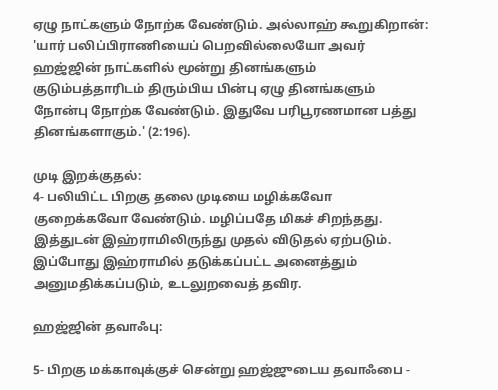ஏழு நாட்களும் நோற்க வேண்டும். அல்லாஹ் கூறுகிறான்: 'யார் பலிப்பிராணியைப் பெறவில்லையோ அவர் ஹஜ்ஜின் நாட்களில் மூன்று தினங்களும் குடும்பத்தாரிடம் திரும்பிய பின்பு ஏழு தினங்களும் நோன்பு நோற்க வேண்டும். இதுவே பரிபூரணமான பத்து தினங்களாகும்.' (2:196).

முடி இறக்குதல்:
4- பலியிட்ட பிறகு தலை முடியை மழிக்கவோ குறைக்கவோ வேண்டும். மழிப்பதே மிகச் சிறந்தது. இத்துடன் இஹ்ராமிலிருந்து முதல் விடுதல் ஏற்படும். இப்போது இஹ்ராமில் தடுக்கப்பட்ட அனைத்தும் அனுமதிக்கப்படும், உடலுறவைத் தவிர.

ஹஜ்ஜின் தவாஃபு:

5- பிறகு மக்காவுக்குச் சென்று ஹஜ்ஜுடைய தவாஃபை -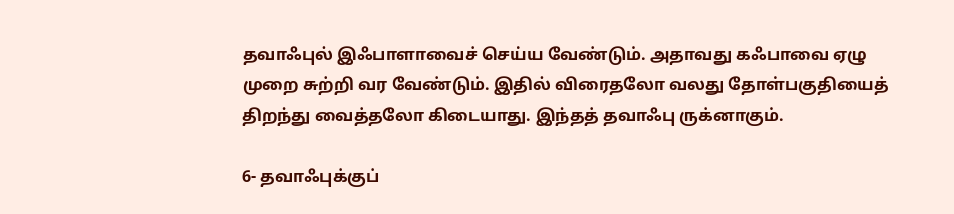தவாஃபுல் இஃபாளாவைச் செய்ய வேண்டும். அதாவது கஃபாவை ஏழு முறை சுற்றி வர வேண்டும். இதில் விரைதலோ வலது தோள்பகுதியைத் திறந்து வைத்தலோ கிடையாது. இந்தத் தவாஃபு ருக்னாகும்.

6- தவாஃபுக்குப்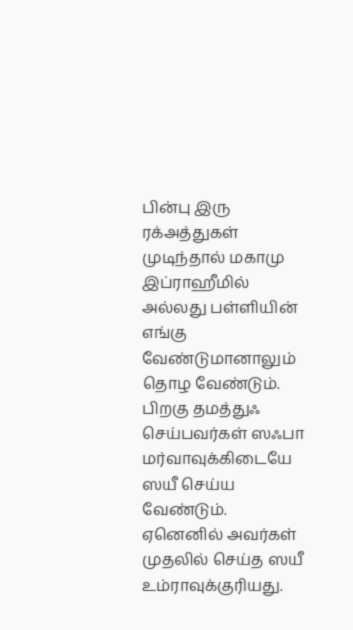பின்பு இரு ரக்அத்துகள் முடிந்தால் மகாமு இப்ராஹீமில் அல்லது பள்ளியின் எங்கு வேண்டுமானாலும் தொழ வேண்டும். பிறகு தமத்துஃ செய்பவர்கள் ஸஃபா மர்வாவுக்கிடையே ஸயீ செய்ய வேண்டும். ஏனெனில் அவர்கள் முதலில் செய்த ஸயீ உம்ராவுக்குரியது.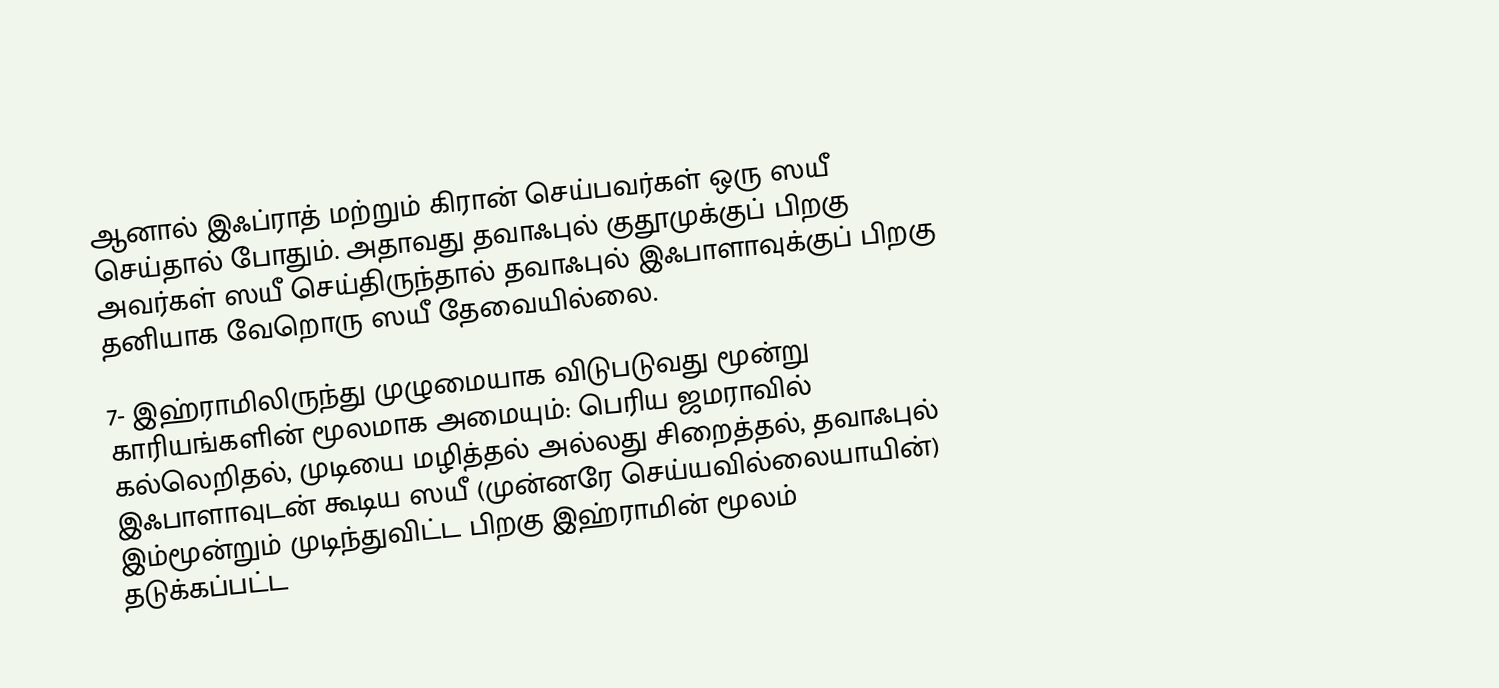ஆனால் இஃப்ராத் மற்றும் கிரான் செய்பவர்கள் ஒரு ஸயீ செய்தால் போதும். அதாவது தவாஃபுல் குதூமுக்குப் பிறகு அவர்கள் ஸயீ செய்திருந்தால் தவாஃபுல் இஃபாளாவுக்குப் பிறகு தனியாக வேறொரு ஸயீ தேவையில்லை.

7- இஹ்ராமிலிருந்து முழுமையாக விடுபடுவது மூன்று காரியங்களின் மூலமாக அமையும்: பெரிய ஜமராவில் கல்லெறிதல், முடியை மழித்தல் அல்லது சிறைத்தல், தவாஃபுல் இஃபாளாவுடன் கூடிய ஸயீ (முன்னரே செய்யவில்லையாயின்) இம்மூன்றும் முடிந்துவிட்ட பிறகு இஹ்ராமின் மூலம் தடுக்கப்பட்ட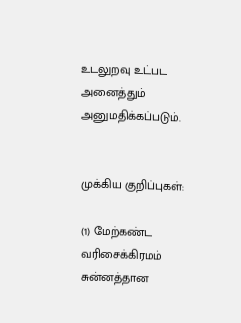உடலுறவு உட்பட அனைத்தும் அனுமதிக்கப்படும்.


முக்கிய குறிப்புகள்:

(1) மேற்கண்ட வரிசைக்கிரமம் சுன்னத்தான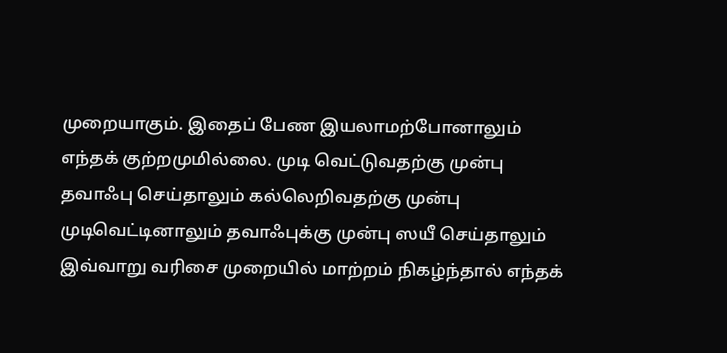முறையாகும். இதைப் பேண இயலாமற்போனாலும் எந்தக் குற்றமுமில்லை. முடி வெட்டுவதற்கு முன்பு தவாஃபு செய்தாலும் கல்லெறிவதற்கு முன்பு முடிவெட்டினாலும் தவாஃபுக்கு முன்பு ஸயீ செய்தாலும் இவ்வாறு வரிசை முறையில் மாற்றம் நிகழ்ந்தால் எந்தக்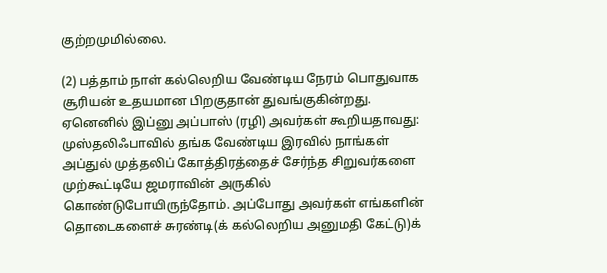குற்றமுமில்லை.

(2) பத்தாம் நாள் கல்லெறிய வேண்டிய நேரம் பொதுவாக சூரியன் உதயமான பிறகுதான் துவங்குகின்றது. ஏனெனில் இப்னு அப்பாஸ் (ரழி) அவர்கள் கூறியதாவது: முஸ்தலிஃபாவில் தங்க வேண்டிய இரவில் நாங்கள் அப்துல் முத்தலிப் கோத்திரத்தைச் சேர்ந்த சிறுவர்களை முற்கூட்டியே ஜமராவின் அருகில் கொண்டுபோயிருந்தோம். அப்போது அவர்கள் எங்களின் தொடைகளைச் சுரண்டி(க் கல்லெறிய அனுமதி கேட்டு)க்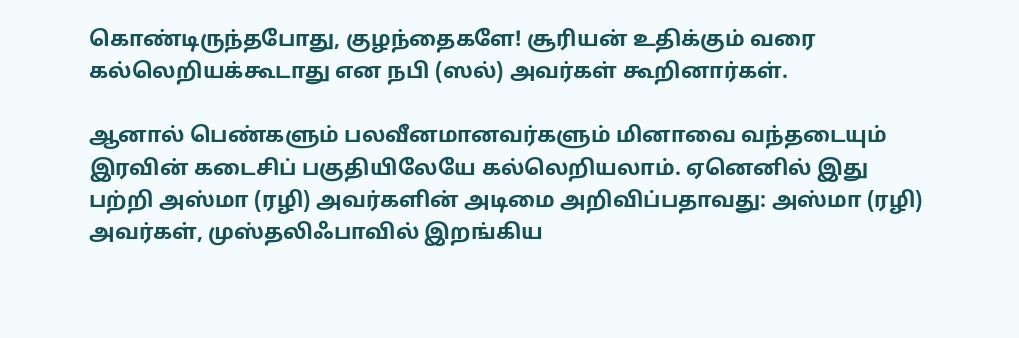கொண்டிருந்தபோது, குழந்தைகளே! சூரியன் உதிக்கும் வரை கல்லெறியக்கூடாது என நபி (ஸல்) அவர்கள் கூறினார்கள்.

ஆனால் பெண்களும் பலவீனமானவர்களும் மினாவை வந்தடையும் இரவின் கடைசிப் பகுதியிலேயே கல்லெறியலாம். ஏனெனில் இது பற்றி அஸ்மா (ரழி) அவர்களின் அடிமை அறிவிப்பதாவது: அஸ்மா (ரழி) அவர்கள், முஸ்தலிஃபாவில் இறங்கிய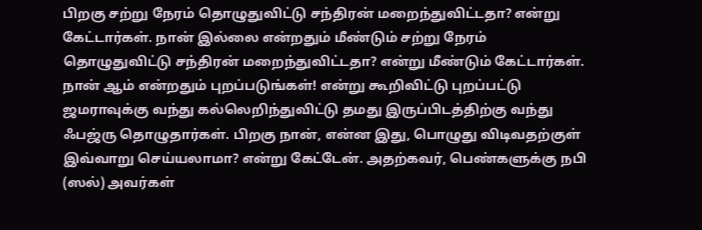பிறகு சற்று நேரம் தொழுதுவிட்டு சந்திரன் மறைந்துவிட்டதா? என்று கேட்டார்கள். நான் இல்லை என்றதும் மீண்டும் சற்று நேரம் தொழுதுவிட்டு சந்திரன் மறைந்துவிட்டதா? என்று மீண்டும் கேட்டார்கள். நான் ஆம் என்றதும் புறப்படுங்கள்! என்று கூறிவிட்டு புறப்பட்டு ஜமராவுக்கு வந்து கல்லெறிந்துவிட்டு தமது இருப்பிடத்திற்கு வந்து ஃபஜ்ரு தொழுதார்கள். பிறகு நான், என்ன இது, பொழுது விடிவதற்குள் இவ்வாறு செய்யலாமா? என்று கேட்டேன். அதற்கவர், பெண்களுக்கு நபி (ஸல்) அவர்கள்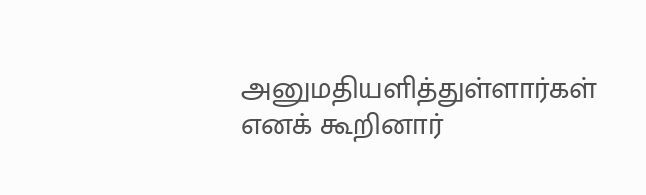அனுமதியளித்துள்ளார்கள் எனக் கூறினார்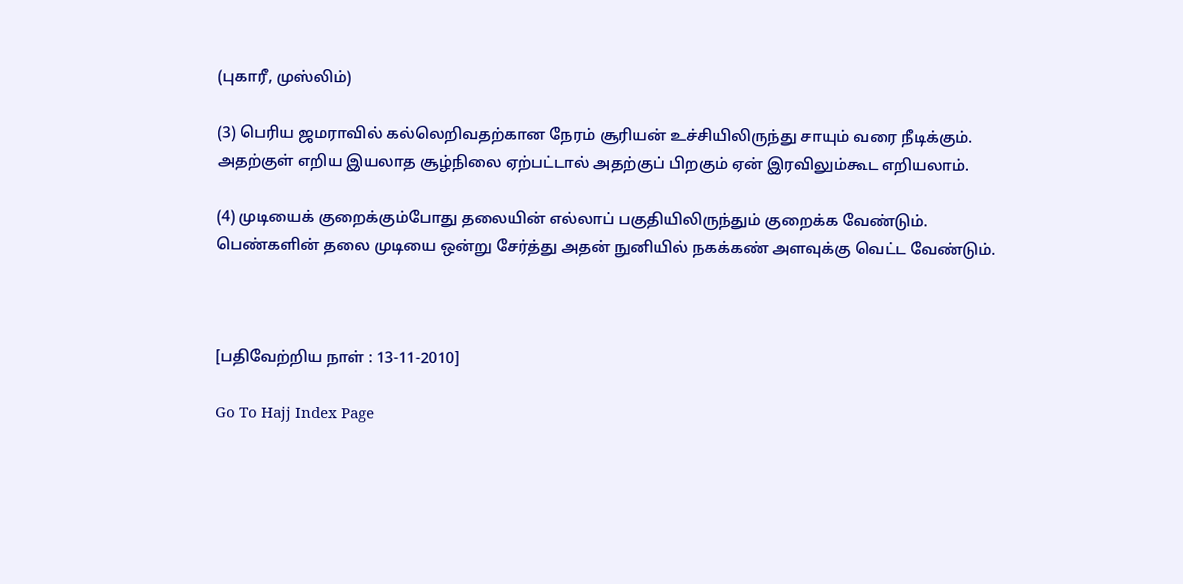(புகாரீ, முஸ்லிம்)

(3) பெரிய ஜமராவில் கல்லெறிவதற்கான நேரம் சூரியன் உச்சியிலிருந்து சாயும் வரை நீடிக்கும். அதற்குள் எறிய இயலாத சூழ்நிலை ஏற்பட்டால் அதற்குப் பிறகும் ஏன் இரவிலும்கூட எறியலாம்.

(4) முடியைக் குறைக்கும்போது தலையின் எல்லாப் பகுதியிலிருந்தும் குறைக்க வேண்டும். பெண்களின் தலை முடியை ஒன்று சேர்த்து அதன் நுனியில் நகக்கண் அளவுக்கு வெட்ட வேண்டும்.



[பதிவேற்றிய நாள் : 13-11-2010]

Go To Hajj Index Page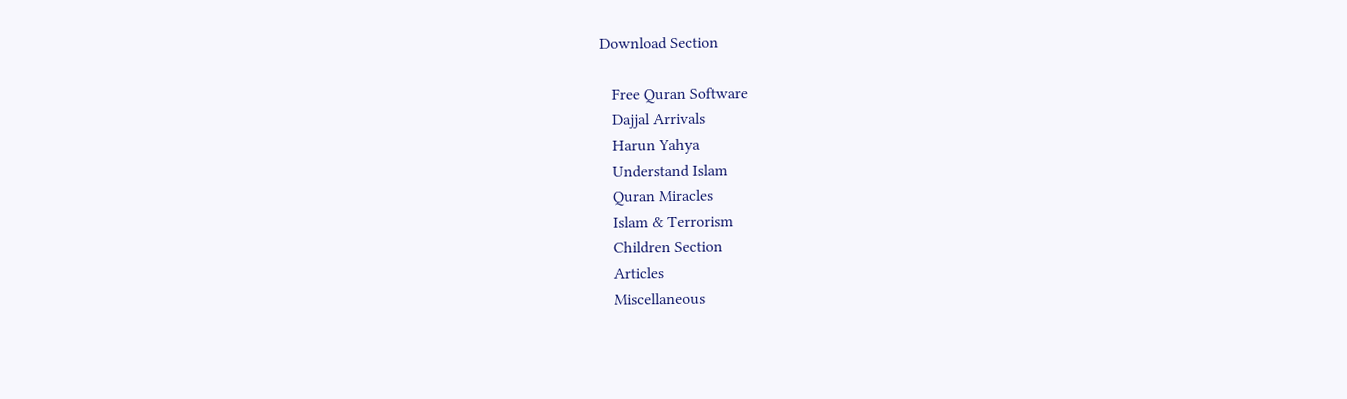Download Section

   Free Quran Software
   Dajjal Arrivals
   Harun Yahya
   Understand Islam
   Quran Miracles
   Islam & Terrorism
   Children Section
   Articles
   Miscellaneous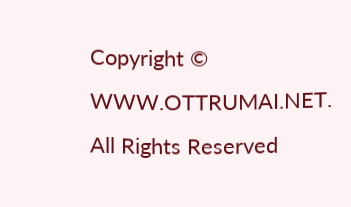Copyright © WWW.OTTRUMAI.NET. All Rights Reserved